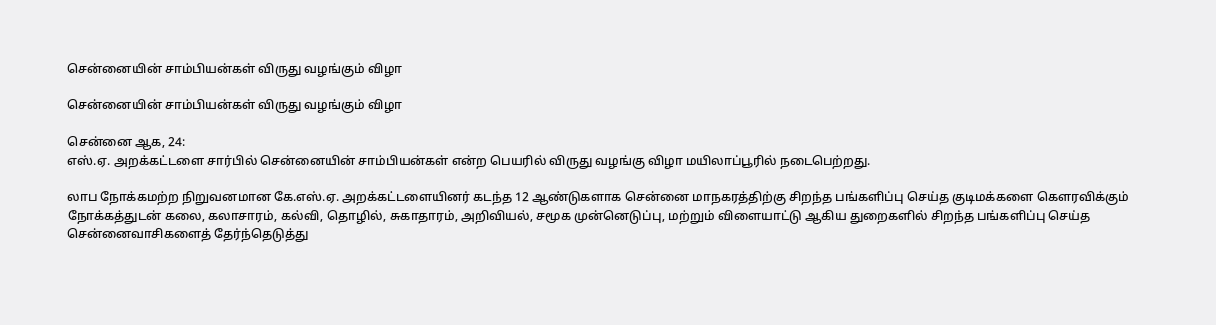சென்னையின் சாம்பியன்கள் விருது வழங்கும் விழா

சென்னையின் சாம்பியன்கள் விருது வழங்கும் விழா

சென்னை ஆக, 24:
எஸ்.ஏ. அறக்கட்டளை சார்பில் சென்னையின் சாம்பியன்கள் என்ற பெயரில் விருது வழங்கு விழா மயிலாப்பூரில் நடைபெற்றது.

லாப நோக்கமற்ற நிறுவனமான கே.எஸ்.ஏ. அறக்கட்டளையினர் கடந்த 12 ஆண்டுகளாக சென்னை மாநகரத்திற்கு சிறந்த பங்களிப்பு செய்த குடிமக்களை கௌரவிக்கும் நோக்கத்துடன் கலை, கலாசாரம், கல்வி, தொழில், சுகாதாரம், அறிவியல், சமூக முன்னெடுப்பு, மற்றும் விளையாட்டு ஆகிய துறைகளில் சிறந்த பங்களிப்பு செய்த சென்னைவாசிகளைத் தேர்ந்தெடுத்து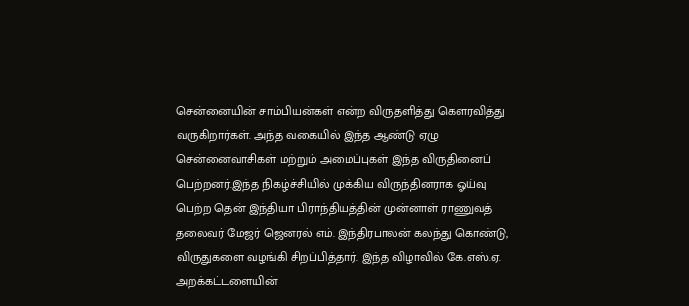சென்னையின் சாம்பியன்கள் என்ற விருதளித்து கௌரவித்து வருகிறார்கள். அந்த வகையில் இந்த ஆண்டு ஏழு சென்னைவாசிகள் மற்றும் அமைப்புகள் இந்த விருதினைப் பெற்றனர்.இந்த நிகழ்ச்சியில் முக்கிய விருந்தினராக ஓய்வு பெற்ற தென் இந்தியா பிராந்தியத்தின் முன்னாள் ராணுவத் தலைவர் மேஜர் ஜெனரல் எம். இந்திரபாலன் கலந்து கொண்டு, விருதுகளை வழங்கி சிறப்பித்தார். இந்த விழாவில் கே.எஸ்.ஏ. அறக்கட்டளையின்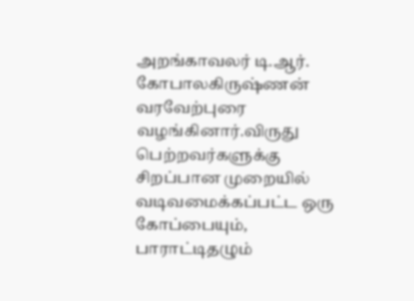அறங்காவலர் டி.ஆர். கோபாலகிருஷ்ணன் வரவேற்புரை வழங்கினார்.விருது பெற்றவர்களுக்கு சிறப்பான முறையில் வடிவமைக்கப்பட்ட ஒரு கோப்பையும், பாராட்டிதழும்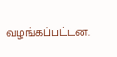வழங்கப்பட்டன.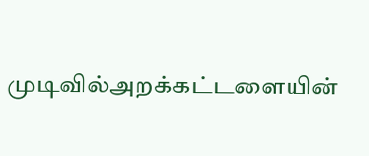முடிவில்அறக்கட்டளையின்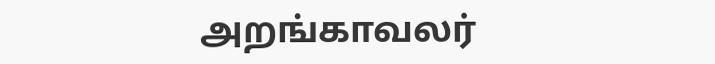அறங்காவலர்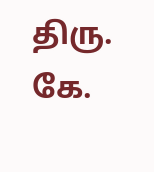திரு. கே.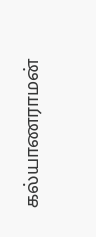கல்யாணராமன்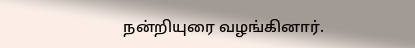நன்றியுரை வழங்கினார்.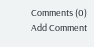Comments (0)
Add Comment